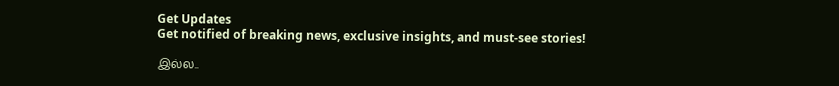Get Updates
Get notified of breaking news, exclusive insights, and must-see stories!

இல்ல..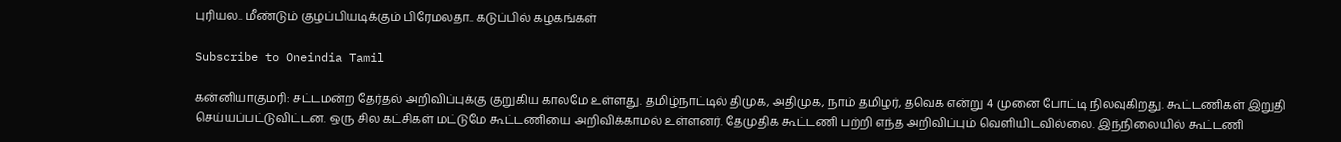புரியல.. மீண்டும் குழப்பியடிக்கும் பிரேமலதா.. கடுப்பில் கழகங்கள்

Subscribe to Oneindia Tamil

கன்னியாகுமரி: சட்டமன்ற தேர்தல் அறிவிப்புக்கு குறுகிய காலமே உள்ளது. தமிழ்நாட்டில் திமுக, அதிமுக, நாம் தமிழர், தவெக என்று 4 முனை போட்டி நிலவுகிறது. கூட்டணிகள் இறுதி செய்யப்பட்டுவிட்டன. ஒரு சில கட்சிகள் மட்டுமே கூட்டணியை அறிவிக்காமல் உள்ளனர். தேமுதிக கூட்டணி பற்றி எந்த அறிவிப்பும் வெளியிடவில்லை. இந்நிலையில் கூட்டணி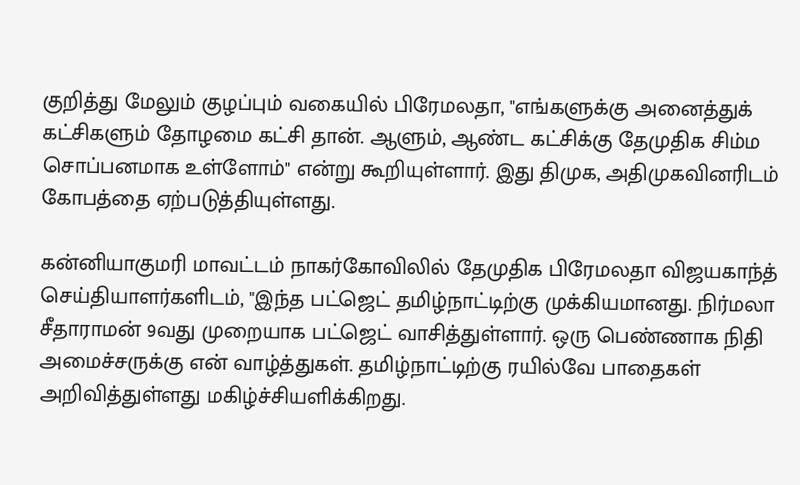குறித்து மேலும் குழப்பும் வகையில் பிரேமலதா, "எங்களுக்கு அனைத்துக் கட்சிகளும் தோழமை கட்சி தான். ஆளும், ஆண்ட கட்சிக்கு தேமுதிக சிம்ம சொப்பனமாக உள்ளோம்" என்று கூறியுள்ளார். இது திமுக, அதிமுகவினரிடம் கோபத்தை ஏற்படுத்தியுள்ளது.

கன்னியாகுமரி மாவட்டம் நாகர்கோவிலில் தேமுதிக பிரேமலதா விஜயகாந்த் செய்தியாளர்களிடம், "இந்த பட்ஜெட் தமிழ்நாட்டிற்கு முக்கியமானது. நிர்மலா சீதாராமன் 9வது முறையாக பட்ஜெட் வாசித்துள்ளார். ஒரு பெண்ணாக நிதி அமைச்சருக்கு என் வாழ்த்துகள். தமிழ்நாட்டிற்கு ரயில்வே பாதைகள் அறிவித்துள்ளது மகிழ்ச்சியளிக்கிறது.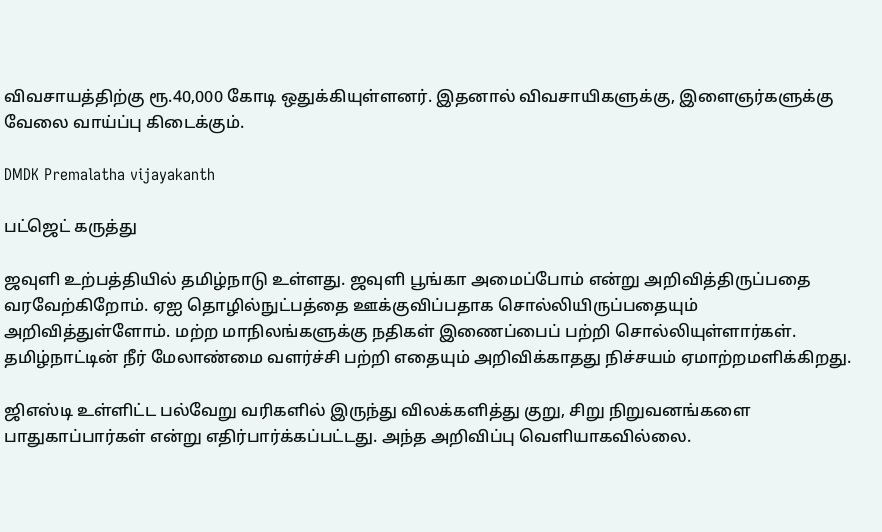விவசாயத்திற்கு ரூ.40,000 கோடி ஒதுக்கியுள்ளனர். இதனால் விவசாயிகளுக்கு, இளைஞர்களுக்கு வேலை வாய்ப்பு கிடைக்கும்.

DMDK Premalatha vijayakanth

பட்ஜெட் கருத்து

ஜவுளி உற்பத்தியில் தமிழ்நாடு உள்ளது. ஜவுளி பூங்கா அமைப்போம் என்று அறிவித்திருப்பதை வரவேற்கிறோம். ஏஐ தொழில்நுட்பத்தை ஊக்குவிப்பதாக சொல்லியிருப்பதையும் அறிவித்துள்ளோம். மற்ற மாநிலங்களுக்கு நதிகள் இணைப்பைப் பற்றி சொல்லியுள்ளார்கள். தமிழ்நாட்டின் நீர் மேலாண்மை வளர்ச்சி பற்றி எதையும் அறிவிக்காதது நிச்சயம் ஏமாற்றமளிக்கிறது.

ஜிஎஸ்டி உள்ளிட்ட பல்வேறு வரிகளில் இருந்து விலக்களித்து குறு, சிறு நிறுவனங்களை பாதுகாப்பார்கள் என்று எதிர்பார்க்கப்பட்டது. அந்த அறிவிப்பு வெளியாகவில்லை.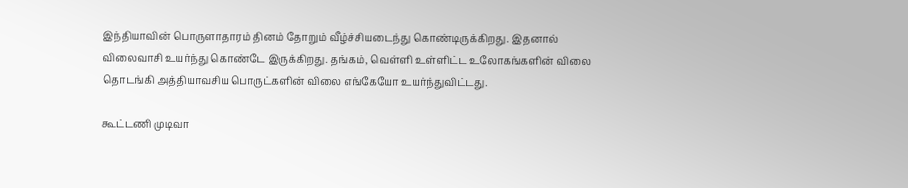இந்தியாவின் பொருளாதாரம் தினம் தோறும் வீழ்ச்சியடைந்து கொண்டிருக்கிறது. இதனால் விலைவாசி உயர்ந்து கொண்டே இருக்கிறது. தங்கம், வெள்ளி உள்ளிட்ட உலோகங்களின் விலை தொடங்கி அத்தியாவசிய பொருட்களின் விலை எங்கேயோ உயர்ந்துவிட்டது.

கூட்டணி முடிவா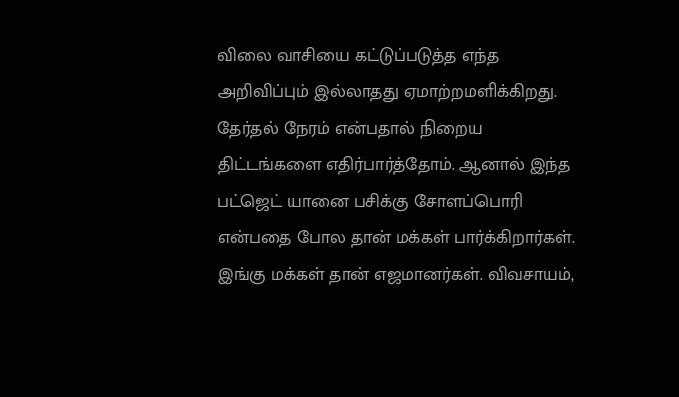விலை வாசியை கட்டுப்படுத்த எந்த அறிவிப்பும் இல்லாதது ஏமாற்றமளிக்கிறது. தேர்தல் நேரம் என்பதால் நிறைய திட்டங்களை எதிர்பார்த்தோம். ஆனால் இந்த பட்ஜெட் யானை பசிக்கு சோளப்பொரி என்பதை போல தான் மக்கள் பார்க்கிறார்கள். இங்கு மக்கள் தான் எஜமானர்கள். விவசாயம்,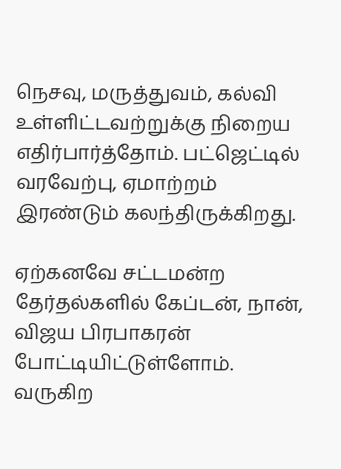நெசவு, மருத்துவம், கல்வி உள்ளிட்டவற்றுக்கு நிறைய எதிர்பார்த்தோம். பட்ஜெட்டில் வரவேற்பு, ஏமாற்றம் இரண்டும் கலந்திருக்கிறது.

ஏற்கனவே சட்டமன்ற தேர்தல்களில் கேப்டன், நான், விஜய பிரபாகரன் போட்டியிட்டுள்ளோம். வருகிற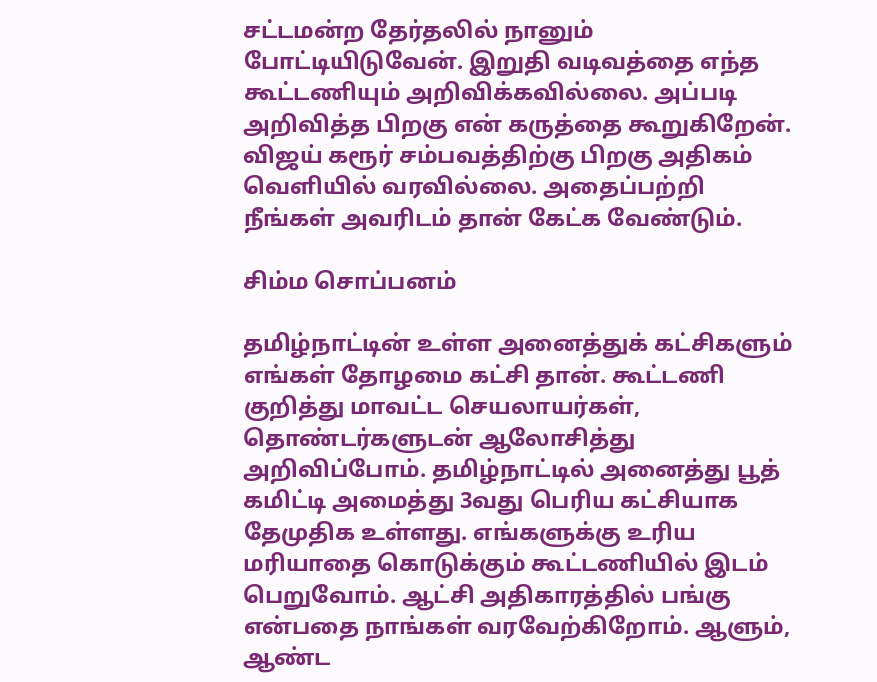சட்டமன்ற தேர்தலில் நானும் போட்டியிடுவேன். இறுதி வடிவத்தை எந்த கூட்டணியும் அறிவிக்கவில்லை. அப்படி அறிவித்த பிறகு என் கருத்தை கூறுகிறேன். விஜய் கரூர் சம்பவத்திற்கு பிறகு அதிகம் வெளியில் வரவில்லை. அதைப்பற்றி நீங்கள் அவரிடம் தான் கேட்க வேண்டும்.

சிம்ம சொப்பனம்

தமிழ்நாட்டின் உள்ள அனைத்துக் கட்சிகளும் எங்கள் தோழமை கட்சி தான். கூட்டணி குறித்து மாவட்ட செயலாயர்கள், தொண்டர்களுடன் ஆலோசித்து அறிவிப்போம். தமிழ்நாட்டில் அனைத்து பூத் கமிட்டி அமைத்து 3வது பெரிய கட்சியாக தேமுதிக உள்ளது. எங்களுக்கு உரிய மரியாதை கொடுக்கும் கூட்டணியில் இடம் பெறுவோம். ஆட்சி அதிகாரத்தில் பங்கு என்பதை நாங்கள் வரவேற்கிறோம். ஆளும், ஆண்ட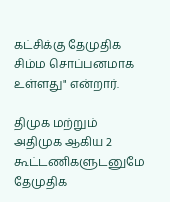கட்சிக்கு தேமுதிக சிம்ம சொப்பனமாக உள்ளது" என்றார்.

திமுக மற்றும் அதிமுக ஆகிய 2 கூட்டணிகளுடனுமே தேமுதிக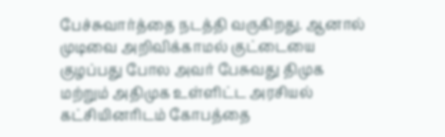பேச்சுவார்த்தை நடத்தி வருகிறது. ஆனால் முடிவை அறிவிக்காமல் குட்டையை குழப்பது போல அவர் பேசுவது திமுக மற்றும் அதிமுக உள்ளிட்ட அரசியல் கட்சியினரிடம் கோபத்தை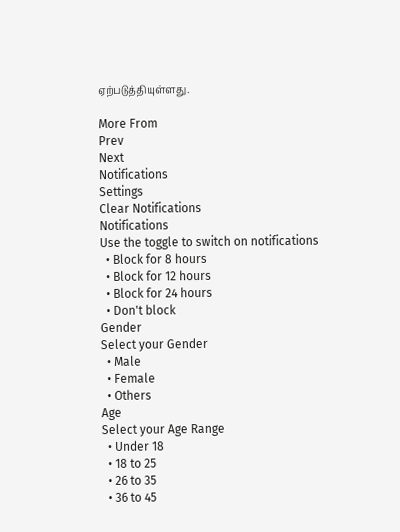ஏற்படுத்தியுள்ளது.

More From
Prev
Next
Notifications
Settings
Clear Notifications
Notifications
Use the toggle to switch on notifications
  • Block for 8 hours
  • Block for 12 hours
  • Block for 24 hours
  • Don't block
Gender
Select your Gender
  • Male
  • Female
  • Others
Age
Select your Age Range
  • Under 18
  • 18 to 25
  • 26 to 35
  • 36 to 45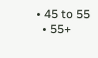• 45 to 55
  • 55+